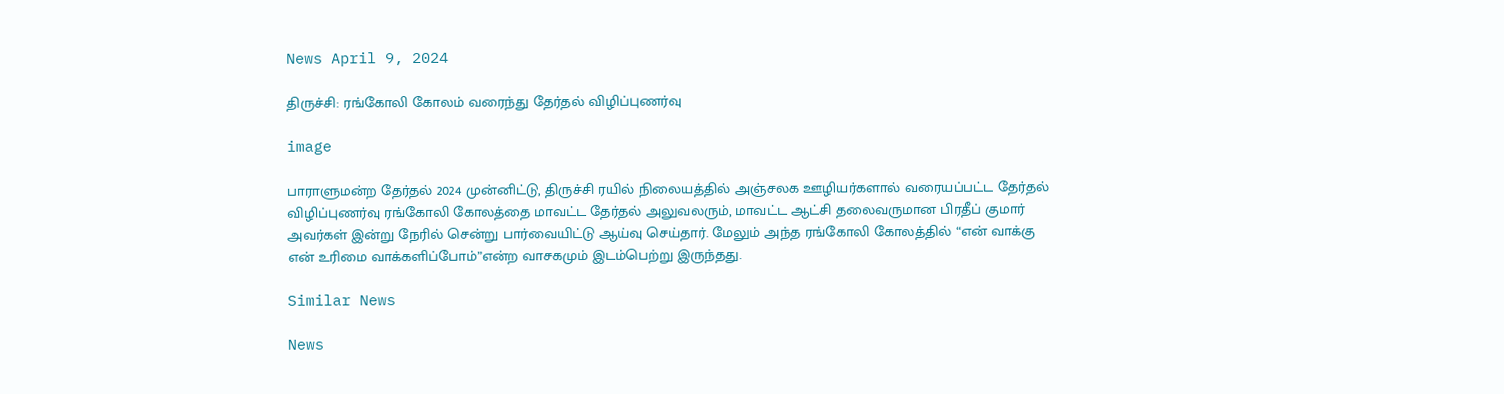News April 9, 2024

திருச்சி: ரங்கோலி கோலம் வரைந்து தேர்தல் விழிப்புணர்வு

image

பாராளுமன்ற தேர்தல் 2024 முன்னிட்டு, திருச்சி ரயில் நிலையத்தில் அஞ்சலக ஊழியர்களால் வரையப்பட்ட தேர்தல் விழிப்புணர்வு ரங்கோலி கோலத்தை மாவட்ட தேர்தல் அலுவலரும், மாவட்ட ஆட்சி தலைவருமான பிரதீப் குமார் அவர்கள் இன்று நேரில் சென்று பார்வையிட்டு ஆய்வு செய்தார். மேலும் அந்த ரங்கோலி கோலத்தில் “என் வாக்கு என் உரிமை வாக்களிப்போம்”என்ற வாசகமும் இடம்பெற்று இருந்தது.

Similar News

News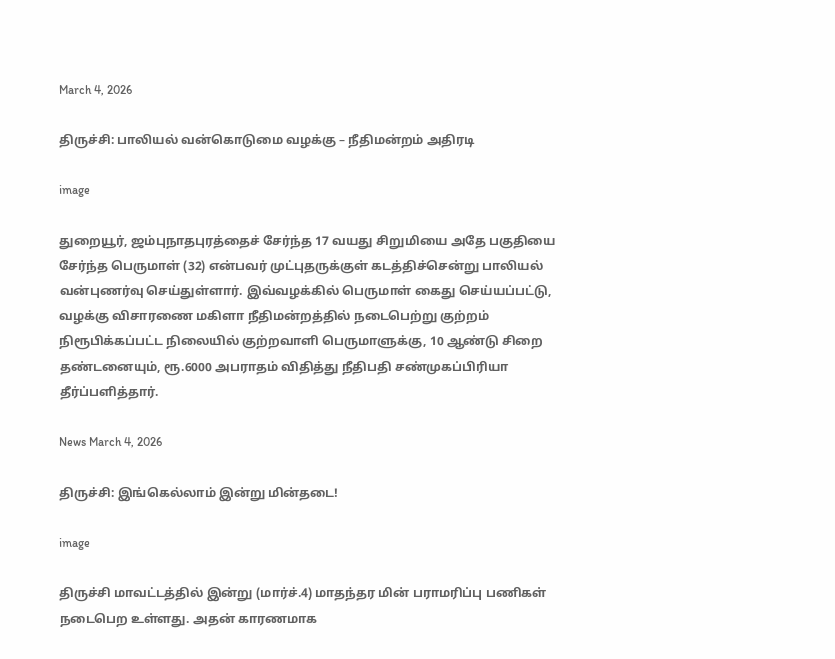March 4, 2026

திருச்சி: பாலியல் வன்கொடுமை வழக்கு – நீதிமன்றம் அதிரடி

image

துறையூர், ஜம்புநாதபுரத்தைச் சேர்ந்த 17 வயது சிறுமியை அதே பகுதியை சேர்ந்த பெருமாள் (32) என்பவர் முட்புதருக்குள் கடத்திச்சென்று பாலியல் வன்புணர்வு செய்துள்ளார். இவ்வழக்கில் பெருமாள் கைது செய்யப்பட்டு, வழக்கு விசாரணை மகிளா நீதிமன்றத்தில் நடைபெற்று குற்றம் நிரூபிக்கப்பட்ட நிலையில் குற்றவாளி பெருமாளுக்கு, 10 ஆண்டு சிறை தண்டனையும், ரூ.6000 அபராதம் விதித்து நீதிபதி சண்முகப்பிரியா தீர்ப்பளித்தார்.

News March 4, 2026

திருச்சி: இங்கெல்லாம் இன்று மின்தடை!

image

திருச்சி மாவட்டத்தில் இன்று (மார்ச்.4) மாதந்தர மின் பராமரிப்பு பணிகள் நடைபெற உள்ளது. அதன் காரணமாக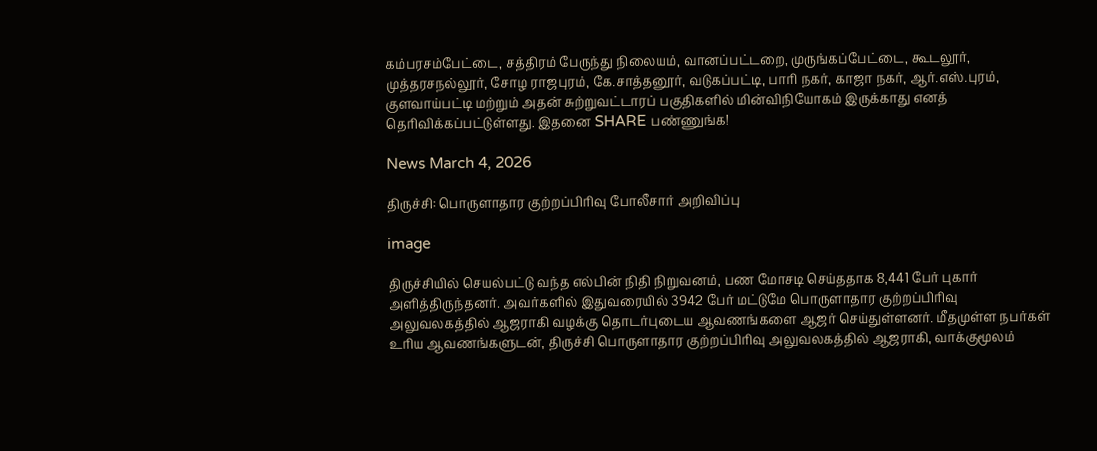கம்பரசம்பேட்டை, சத்திரம் பேருந்து நிலையம், வானப்பட்டறை, முருங்கப்பேட்டை, கூடலூர், முத்தரசநல்லூர், சோழ ராஜபுரம், கே.சாத்தனூர், வடுகப்பட்டி, பாரி நகர், காஜா நகர், ஆர்.எஸ்.புரம், குளவாய்பட்டி மற்றும் அதன் சுற்றுவட்டாரப் பகுதிகளில் மின்விநியோகம் இருக்காது எனத் தெரிவிக்கப்பட்டுள்ளது. இதனை SHARE பண்ணுங்க!

News March 4, 2026

திருச்சி: பொருளாதார குற்றப்பிரிவு போலீசார் அறிவிப்பு

image

திருச்சியில் செயல்பட்டு வந்த எல்பின் நிதி நிறுவனம், பண மோசடி செய்ததாக 8,441 பேர் புகார் அளித்திருந்தனர். அவர்களில் இதுவரையில் 3942 பேர் மட்டுமே பொருளாதார குற்றப்பிரிவு அலுவலகத்தில் ஆஜராகி வழக்கு தொடர்புடைய ஆவணங்களை ஆஜர் செய்துள்ளனர். மீதமுள்ள நபர்கள் உரிய ஆவணங்களுடன், திருச்சி பொருளாதார குற்றப்பிரிவு அலுவலகத்தில் ஆஜராகி, வாக்குமூலம்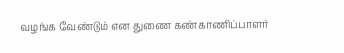வழங்க வேண்டும் என துணை கண்காணிப்பாளர்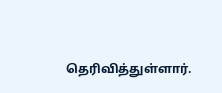தெரிவித்துள்ளார்.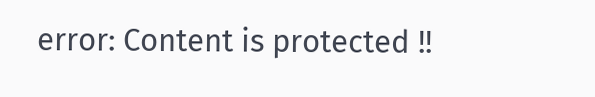error: Content is protected !!